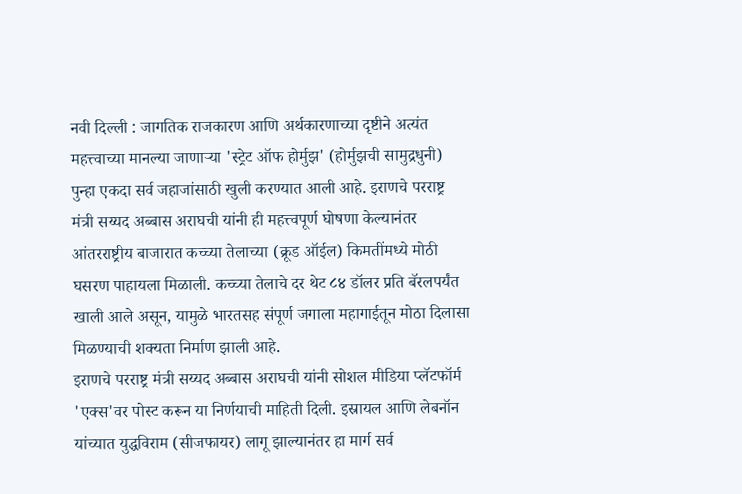नवी दिल्ली : जागतिक राजकारण आणि अर्थकारणाच्या दृष्टीने अत्यंत महत्त्वाच्या मानल्या जाणाऱ्या 'स्ट्रेट ऑफ होर्मुझ' (होर्मुझची सामुद्रधुनी) पुन्हा एकदा सर्व जहाजांसाठी खुली करण्यात आली आहे. इराणचे परराष्ट्र मंत्री सय्यद अब्बास अराघची यांनी ही महत्त्वपूर्ण घोषणा केल्यानंतर आंतरराष्ट्रीय बाजारात कच्च्या तेलाच्या (क्रूड ऑईल) किमतींमध्ये मोठी घसरण पाहायला मिळाली. कच्च्या तेलाचे दर थेट ८४ डॉलर प्रति बॅरलपर्यंत खाली आले असून, यामुळे भारतसह संपूर्ण जगाला महागाईतून मोठा दिलासा मिळण्याची शक्यता निर्माण झाली आहे.
इराणचे परराष्ट्र मंत्री सय्यद अब्बास अराघची यांनी सोशल मीडिया प्लॅटफॉर्म 'एक्स'वर पोस्ट करून या निर्णयाची माहिती दिली. इस्रायल आणि लेबनॉन यांच्यात युद्धविराम (सीजफायर) लागू झाल्यानंतर हा मार्ग सर्व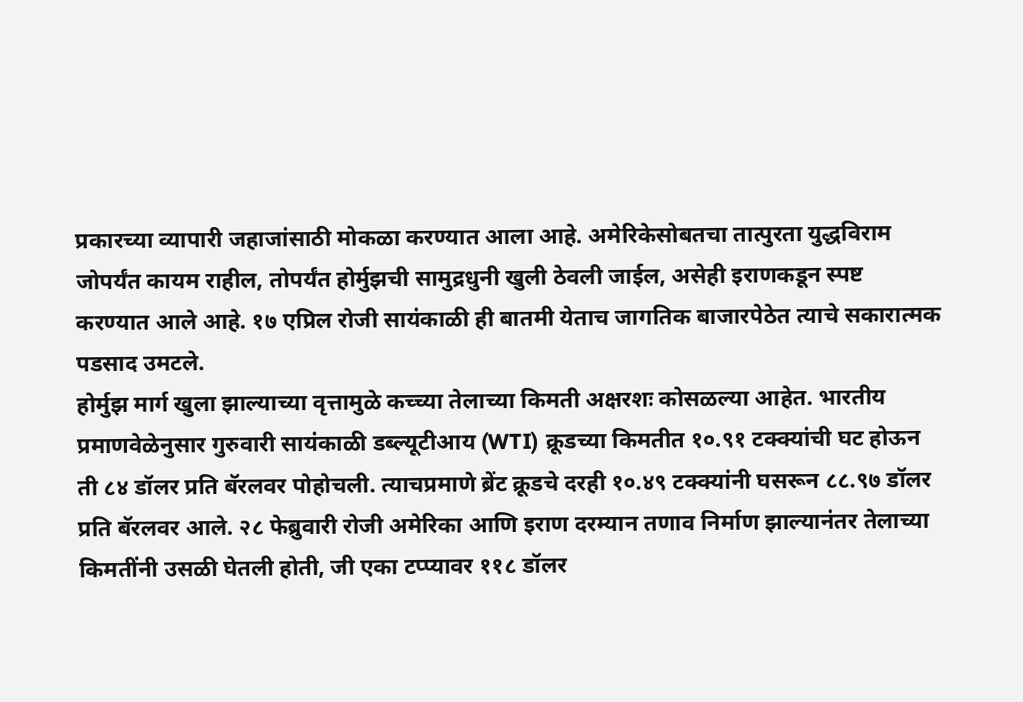प्रकारच्या व्यापारी जहाजांसाठी मोकळा करण्यात आला आहे. अमेरिकेसोबतचा तात्पुरता युद्धविराम जोपर्यंत कायम राहील, तोपर्यंत होर्मुझची सामुद्रधुनी खुली ठेवली जाईल, असेही इराणकडून स्पष्ट करण्यात आले आहे. १७ एप्रिल रोजी सायंकाळी ही बातमी येताच जागतिक बाजारपेठेत त्याचे सकारात्मक पडसाद उमटले.
होर्मुझ मार्ग खुला झाल्याच्या वृत्तामुळे कच्च्या तेलाच्या किमती अक्षरशः कोसळल्या आहेत. भारतीय प्रमाणवेळेनुसार गुरुवारी सायंकाळी डब्ल्यूटीआय (WTI) क्रूडच्या किमतीत १०.९१ टक्क्यांची घट होऊन ती ८४ डॉलर प्रति बॅरलवर पोहोचली. त्याचप्रमाणे ब्रेंट क्रूडचे दरही १०.४९ टक्क्यांनी घसरून ८८.९७ डॉलर प्रति बॅरलवर आले. २८ फेब्रुवारी रोजी अमेरिका आणि इराण दरम्यान तणाव निर्माण झाल्यानंतर तेलाच्या किमतींनी उसळी घेतली होती, जी एका टप्प्यावर ११८ डॉलर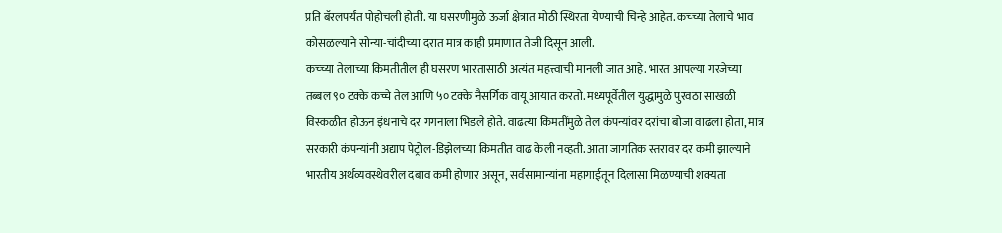प्रति बॅरलपर्यंत पोहोचली होती. या घसरणीमुळे ऊर्जा क्षेत्रात मोठी स्थिरता येण्याची चिन्हे आहेत. कच्च्या तेलाचे भाव कोसळल्याने सोन्या-चांदीच्या दरात मात्र काही प्रमाणात तेजी दिसून आली.
कच्च्या तेलाच्या किमतीतील ही घसरण भारतासाठी अत्यंत महत्त्वाची मानली जात आहे. भारत आपल्या गरजेच्या तब्बल ९० टक्के कच्चे तेल आणि ५० टक्के नैसर्गिक वायू आयात करतो. मध्यपूर्वेतील युद्धामुळे पुरवठा साखळी विस्कळीत होऊन इंधनाचे दर गगनाला भिडले होते. वाढत्या किमतींमुळे तेल कंपन्यांवर दरांचा बोजा वाढला होता, मात्र सरकारी कंपन्यांनी अद्याप पेट्रोल-डिझेलच्या किमतीत वाढ केली नव्हती. आता जागतिक स्तरावर दर कमी झाल्याने भारतीय अर्थव्यवस्थेवरील दबाव कमी होणार असून, सर्वसामान्यांना महागाईतून दिलासा मिळण्याची शक्यता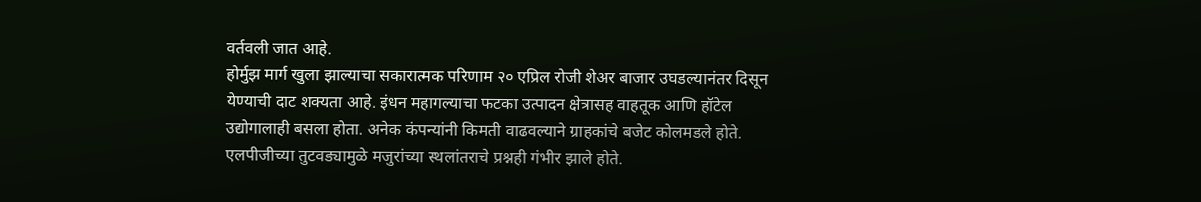वर्तवली जात आहे.
होर्मुझ मार्ग खुला झाल्याचा सकारात्मक परिणाम २० एप्रिल रोजी शेअर बाजार उघडल्यानंतर दिसून येण्याची दाट शक्यता आहे. इंधन महागल्याचा फटका उत्पादन क्षेत्रासह वाहतूक आणि हॉटेल उद्योगालाही बसला होता. अनेक कंपन्यांनी किमती वाढवल्याने ग्राहकांचे बजेट कोलमडले होते. एलपीजीच्या तुटवड्यामुळे मजुरांच्या स्थलांतराचे प्रश्नही गंभीर झाले होते.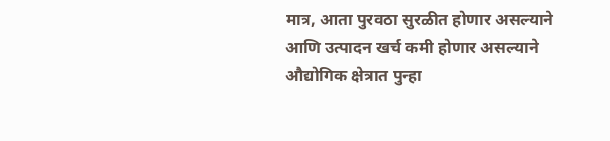मात्र, आता पुरवठा सुरळीत होणार असल्याने आणि उत्पादन खर्च कमी होणार असल्याने औद्योगिक क्षेत्रात पुन्हा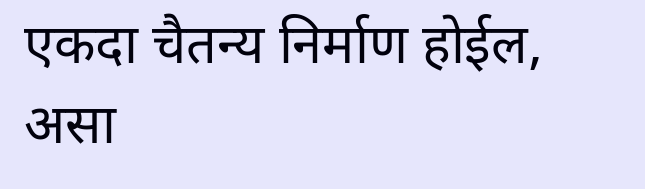एकदा चैतन्य निर्माण होईल, असा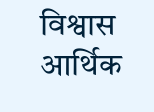विश्वास आर्थिक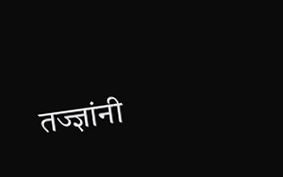तज्ज्ञांनी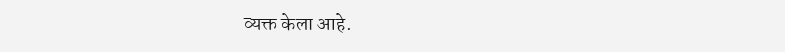व्यक्त केला आहे.